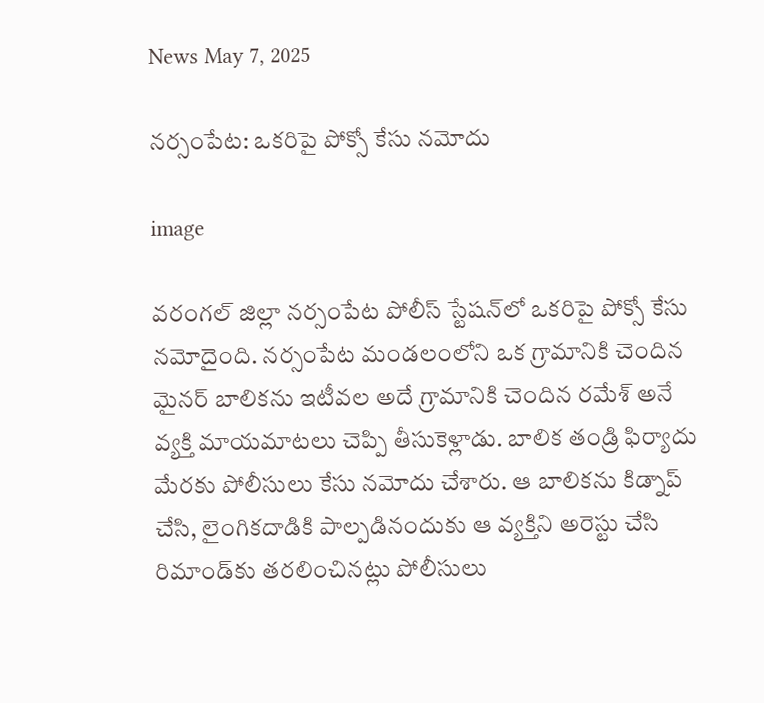News May 7, 2025

నర్సంపేట: ఒకరిపై పోక్సో కేసు నమోదు

image

వరంగల్ జిల్లా నర్సంపేట పోలీస్ స్టేషన్‌లో ఒకరిపై పోక్సో కేసు నమోదైంది. నర్సంపేట మండలంలోని ఒక గ్రామానికి చెందిన మైనర్ బాలికను ఇటీవల అదే గ్రామానికి చెందిన రమేశ్ అనే వ్యక్తి మాయమాటలు చెప్పి తీసుకెళ్లాడు. బాలిక తండ్రి ఫిర్యాదు మేరకు పోలీసులు కేసు నమోదు చేశారు. ఆ బాలికను కిడ్నాప్ చేసి, లైంగికదాడికి పాల్పడినందుకు ఆ వ్యక్తిని అరెస్టు చేసి రిమాండ్‌కు తరలించినట్లు పోలీసులు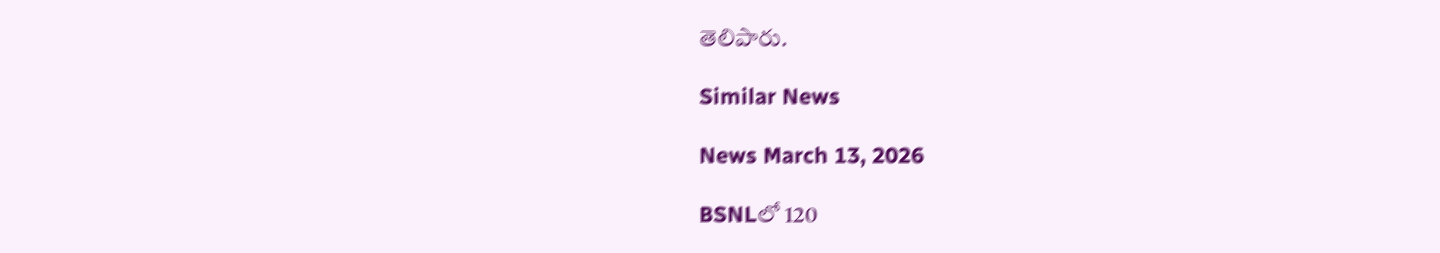తెలిపారు.

Similar News

News March 13, 2026

BSNLలో 120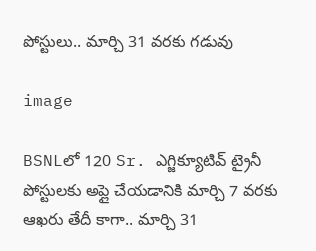పోస్టులు.. మార్చి 31 వరకు గడువు

image

BSNLలో 120 Sr. ఎగ్జిక్యూటివ్ ట్రైనీ పోస్టులకు అప్లై చేయడానికి మార్చి 7 వరకు ఆఖరు తేదీ కాగా.. మార్చి 31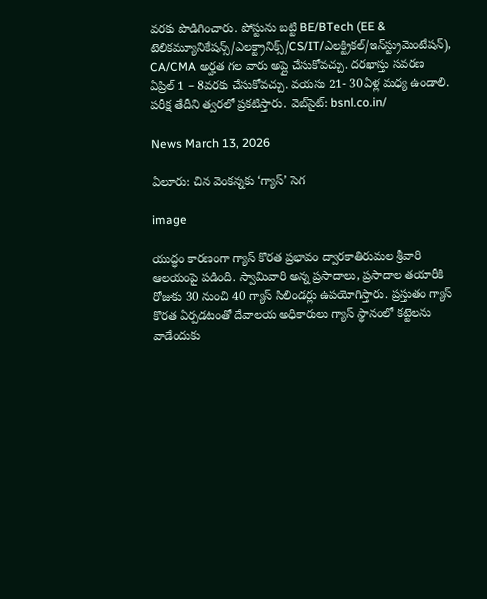వరకు పొడిగించారు. పోస్టును బట్టి BE/BTech (EE & టెలికమ్యూనికేషన్స్/ఎలక్ట్రానిక్స్/CS/IT/ఎలక్ట్రికల్/ఇన్‌స్ట్రుమెంటేషన్), CA/CMA అర్హత గల వారు అప్లై చేసుకోవచ్చు. దరఖాస్తు సవరణ ఏప్రిల్ 1 – 8వరకు చేసుకోవచ్చు. వయసు 21- 30ఏళ్ల మధ్య ఉండాలి. పరీక్ష తేదీని త్వరలో ప్రకటిస్తారు. వెబ్‌సైట్: bsnl.co.in/

News March 13, 2026

ఏలూరు: చిన వెంకన్నకు ‘గ్యాస్’ సెగ

image

యుద్ధం కారణంగా గ్యాస్ కొరత ప్రభావం ద్వారకాతిరుమల శ్రీవారి ఆలయంపై పడింది. స్వామివారి అన్న ప్రసాదాలు, ప్రసాదాల తయారీకి రోజుకు 30 నుంచి 40 గ్యాస్ సిలిండర్లు ఉపయోగిస్తారు. ప్రస్తుతం గ్యాస్ కొరత ఏర్పడటంతో దేవాలయ అధికారులు గ్యాస్ స్థానంలో కట్టెలను వాడేందుకు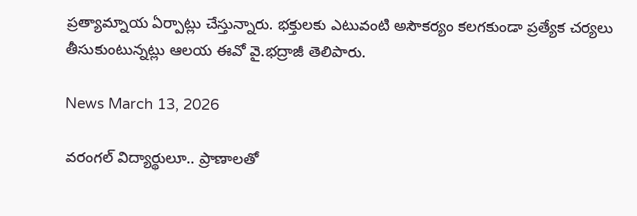ప్రత్యామ్నాయ ఏర్పాట్లు చేస్తున్నారు. భక్తులకు ఎటువంటి అసౌకర్యం కలగకుండా ప్రత్యేక చర్యలు తీసుకుంటున్నట్లు ఆలయ ఈవో వై.భద్రాజీ తెలిపారు.

News March 13, 2026

వరంగల్ విద్యార్థులూ.. ప్రాణాలతో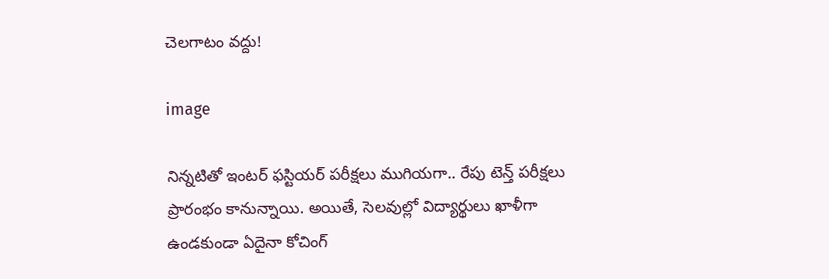చెలగాటం వద్దు!

image

నిన్నటితో ఇంటర్ ఫస్టియర్ పరీక్షలు ముగియగా.. రేపు టెన్త్ పరీక్షలు ప్రారంభం కానున్నాయి. అయితే, సెలవుల్లో విద్యార్థులు ఖాళీగా ఉండకుండా ఏదైనా కోచింగ్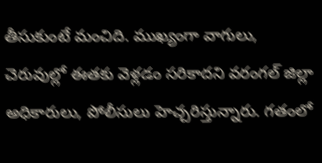తీసుకుంటే మంచిది. ముఖ్యంగా వాగులు, చెరువుల్లో ఈతకు వెళ్లడం సరికాదని వరంగల్ జిల్లా అధికారులు, పోలీసులు హెచ్చరిస్తున్నారు. గతంలో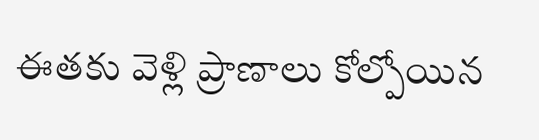ఈతకు వెళ్లి ప్రాణాలు కోల్పోయిన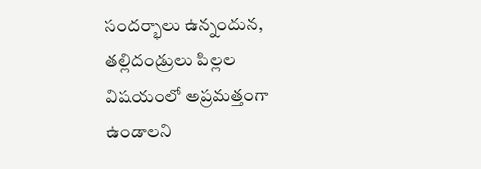సందర్భాలు ఉన్నందున, తల్లిదండ్రులు పిల్లల విషయంలో అప్రమత్తంగా ఉండాలని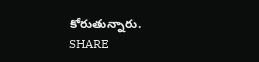కోరుతున్నారు.
SHARE